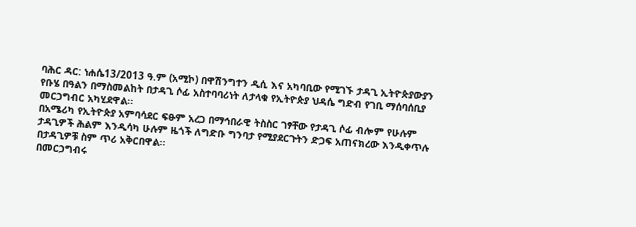ባሕር ዳር: ነሐሴ13/2013 ዓ.ም (አሚኮ) በዋሽንግተን ዲሲ እና አካባቢው የሚገኙ ታዳጊ ኢትዮጵያውያን የቡሄ በዓልን በማስመልከት በታዳጊ ሶፊ አስተባባሪነት ለታላቁ የኢትዮጵያ ህዳሴ ግድብ የገቢ ማሰባሰቢያ መርኃግብር አካሂደዋል፡፡
በአሜሪካ የኢትዮጵያ አምባሳደር ፍፁም አረጋ በማኅበራዊ ትስስር ገፃቸው የታዳጊ ሶፊ ብሎም የሁሉም ታዳጊዎች ሕልም እንዲሳካ ሁሉም ዜጎች ለግድቡ ግንባታ የሚያደርጉትን ድጋፍ አጠናክረው እንዲቀጥሉ በታዳጊዎቹ ስም ጥሪ አቅርበዋል፡፡
በመርኃግብሩ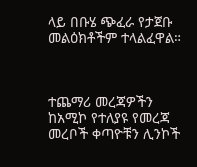ላይ በቡሄ ጭፈራ የታጀቡ መልዕክቶችም ተላልፈዋል።



ተጨማሪ መረጃዎችን ከአሚኮ የተለያዩ የመረጃ መረቦች ቀጣዮቹን ሊንኮች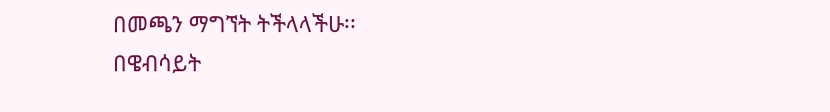በመጫን ማግኘት ትችላላችሁ፡፡
በዌብሳይት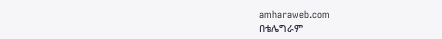amharaweb.com
በቴሌግራም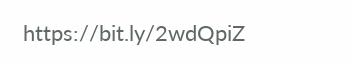https://bit.ly/2wdQpiZ